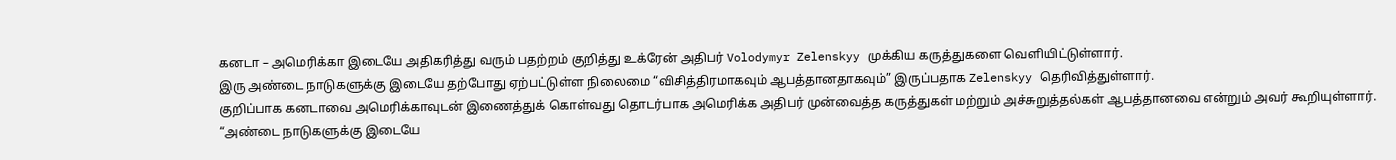கனடா – அமெரிக்கா இடையே அதிகரித்து வரும் பதற்றம் குறித்து உக்ரேன் அதிபர் Volodymyr Zelenskyy முக்கிய கருத்துகளை வெளியிட்டுள்ளார்.
இரு அண்டை நாடுகளுக்கு இடையே தற்போது ஏற்பட்டுள்ள நிலைமை “விசித்திரமாகவும் ஆபத்தானதாகவும்” இருப்பதாக Zelenskyy தெரிவித்துள்ளார்.
குறிப்பாக கனடாவை அமெரிக்காவுடன் இணைத்துக் கொள்வது தொடர்பாக அமெரிக்க அதிபர் முன்வைத்த கருத்துகள் மற்றும் அச்சுறுத்தல்கள் ஆபத்தானவை என்றும் அவர் கூறியுள்ளார்.
“அண்டை நாடுகளுக்கு இடையே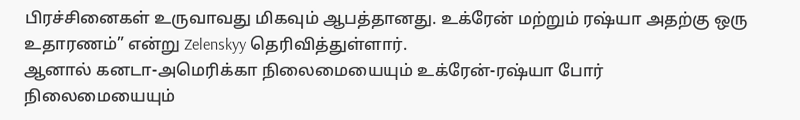பிரச்சினைகள் உருவாவது மிகவும் ஆபத்தானது. உக்ரேன் மற்றும் ரஷ்யா அதற்கு ஒரு உதாரணம்” என்று Zelenskyy தெரிவித்துள்ளார்.
ஆனால் கனடா-அமெரிக்கா நிலைமையையும் உக்ரேன்-ரஷ்யா போர் நிலைமையையும்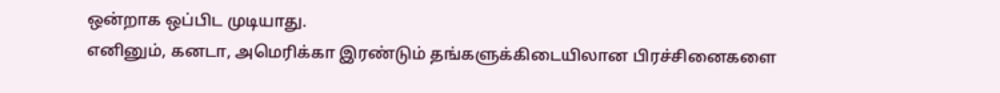ஒன்றாக ஒப்பிட முடியாது.
எனினும், கனடா, அமெரிக்கா இரண்டும் தங்களுக்கிடையிலான பிரச்சினைகளை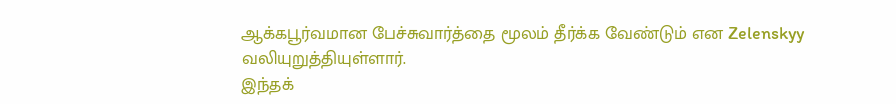ஆக்கபூர்வமான பேச்சுவார்த்தை மூலம் தீர்க்க வேண்டும் என Zelenskyy வலியுறுத்தியுள்ளார்.
இந்தக்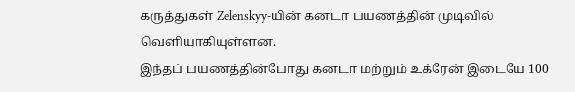கருத்துகள் Zelenskyy-யின் கனடா பயணத்தின் முடிவில் வெளியாகியுள்ளன.
இந்தப் பயணத்தின்போது கனடா மற்றும் உக்ரேன் இடையே 100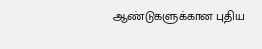ஆண்டுகளுக்கான புதிய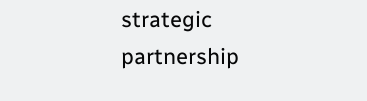strategic partnership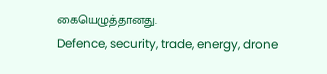கையெழுத்தானது.
Defence, security, trade, energy, drone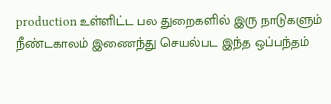production உள்ளிட்ட பல துறைகளில் இரு நாடுகளும் நீண்டகாலம் இணைந்து செயல்பட இந்த ஒப்பந்தம்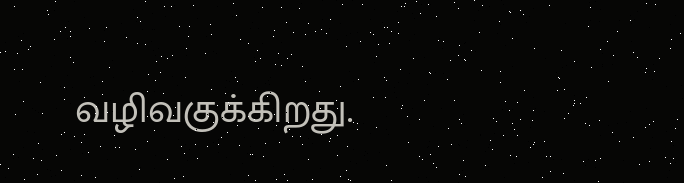வழிவகுக்கிறது.